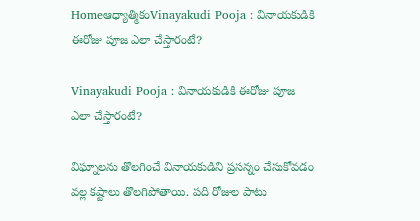Homeఆధ్యాత్మికంVinayakudi Pooja : వినాయకుడికి ఈరోజు పూజ ఎలా చేస్తారంటే?

Vinayakudi Pooja : వినాయకుడికి ఈరోజు పూజ ఎలా చేస్తారంటే?

విఘ్నాలను తొలగించే వినాయకుడిని ప్రసన్నం చేసుకోవడం వల్ల కష్టాలు తొలగిపోతాయి. పది రోజుల పాటు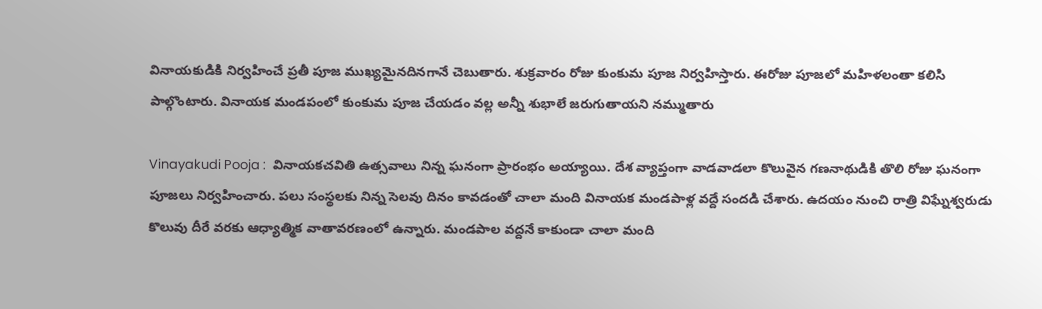వినాయకుడికి నిర్వహించే ప్రతీ పూజ ముఖ్యమైనదినగానే చెబుతారు. శుక్రవారం రోజు కుంకుమ పూజ నిర్వహిస్తారు. ఈరోజు పూజలో మహిళలంతా కలిసి పాల్గొంటారు. వినాయక మండపంలో కుంకుమ పూజ చేయడం వల్ల అన్నీ శుభాలే జరుగుతాయని నమ్ముతారు

Vinayakudi Pooja :  వినాయకచవితి ఉత్సవాలు నిన్న ఘనంగా ప్రారంభం అయ్యాయి. దేశ వ్యాప్తంగా వాడవాడలా కొలువైన గణనాథుడికి తొలి రోజు ఘనంగా పూజలు నిర్వహించారు. పలు సంస్థలకు నిన్న సెలవు దినం కావడంతో చాలా మంది వినాయక మండపాళ్ల వద్దే సందడి చేశారు. ఉదయం నుంచి రాత్రి విఘ్నేశ్వరుడు కొలువు దీరే వరకు ఆధ్యాత్మిక వాతావరణంలో ఉన్నారు. మండపాల వద్దనే కాకుండా చాలా మంది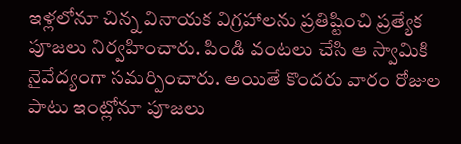ఇళ్లలోనూ చిన్న వినాయక విగ్రహాలను ప్రతిష్టించి ప్రత్యేక పూజలు నిర్వహించారు. పిండి వంటలు చేసి ఆ స్వామికి నైవేద్యంగా సమర్పించారు. అయితే కొందరు వారం రోజుల పాటు ఇంట్లోనూ పూజలు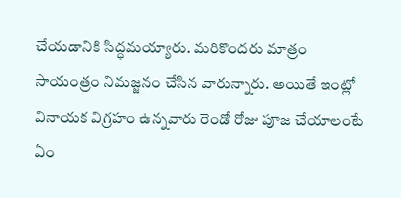చేయడానికి సిద్ధమయ్యారు. మరికొందరు మాత్రం సాయంత్రం నిమజ్జనం చేసిన వారున్నారు. అయితే ఇంట్లో వినాయక విగ్రహం ఉన్నవారు రెండో రోజు పూజ చేయాలంటే ఏం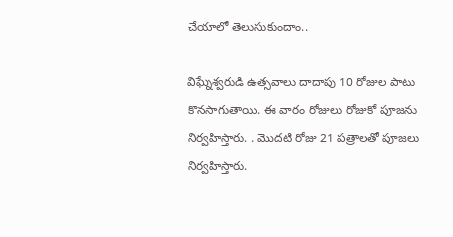చేయాలో తెలుసుకుందాం..

విఘ్నేశ్వరుడి ఉత్సవాలు దాదాపు 10 రోజుల పాటు కొనసాగుతాయి. ఈ వారం రోజులు రోజుకో పూజను నిర్వహిస్తారు. . మొదటి రోజు 21 పత్రాలతో పూజలు నిర్వహిస్తారు.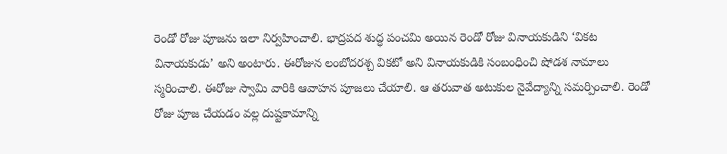రెండో రోజు పూజను ఇలా నిర్వహించాలి. భాద్రపద శుద్ధ పంచమి అయిన రెండో రోజు వినాయకుడిని ‘వికట వినాయకుడు’ అని అంటారు. ఈరోజున లంబోదరశ్చ వికటో అని వినాయకుడికి సంబంధించి షోడశ నామాలు స్మరించాలి. ఈరోజు స్వామి వారికి ఆవాహన పూజలు చేయాలి. ఆ తరువాత అటుకుల నైవేద్యాన్ని సమర్పించాలి. రెండో రోజు పూజ చేయడం వల్ల దుష్టకామాన్ని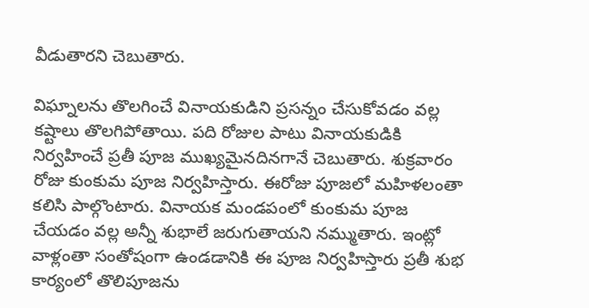వీడుతారని చెబుతారు.

విఘ్నాలను తొలగించే వినాయకుడిని ప్రసన్నం చేసుకోవడం వల్ల కష్టాలు తొలగిపోతాయి. పది రోజుల పాటు వినాయకుడికి నిర్వహించే ప్రతీ పూజ ముఖ్యమైనదినగానే చెబుతారు. శుక్రవారం రోజు కుంకుమ పూజ నిర్వహిస్తారు. ఈరోజు పూజలో మహిళలంతా కలిసి పాల్గొంటారు. వినాయక మండపంలో కుంకుమ పూజ చేయడం వల్ల అన్నీ శుభాలే జరుగుతాయని నమ్ముతారు. ఇంట్లో వాళ్లంతా సంతోషంగా ఉండడానికి ఈ పూజ నిర్వహిస్తారు ప్రతీ శుభ కార్యంలో తొలిపూజను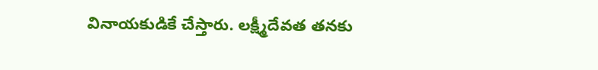వినాయకుడికే చేస్తారు. లక్ష్మీదేవత తనకు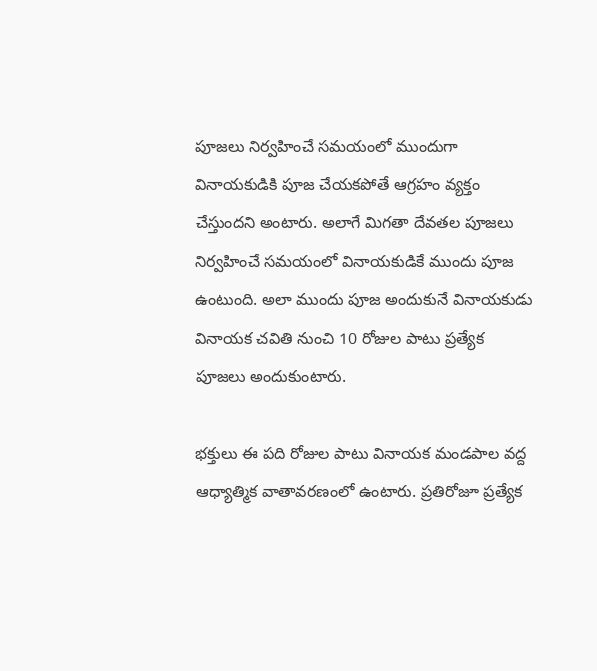పూజలు నిర్వహించే సమయంలో ముందుగా వినాయకుడికి పూజ చేయకపోతే ఆగ్రహం వ్యక్తం చేస్తుందని అంటారు. అలాగే మిగతా దేవతల పూజలు నిర్వహించే సమయంలో వినాయకుడికే ముందు పూజ ఉంటుంది. అలా ముందు పూజ అందుకునే వినాయకుడు వినాయక చవితి నుంచి 10 రోజుల పాటు ప్రత్యేక పూజలు అందుకుంటారు.

భక్తులు ఈ పది రోజుల పాటు వినాయక మండపాల వద్ద ఆధ్యాత్మిక వాతావరణంలో ఉంటారు. ప్రతిరోజూ ప్రత్యేక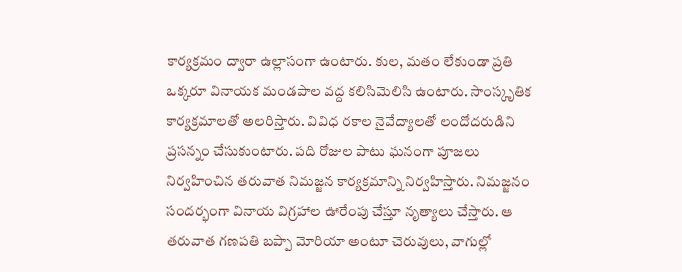కార్యక్రమం ద్వారా ఉల్లాసంగా ఉంటారు. కుల, మతం లేకుండా ప్రతి ఒక్కరూ వినాయక మండపాల వద్ద కలిసిమెలిసి ఉంటారు. సాంస్కృతిక కార్యక్రమాలతో అలరిస్తారు. వివిధ రకాల నైవేద్యాలతో లందోదరుడిని ప్రసన్నం చేసుకుంటారు. పది రోజుల పాటు ఘనంగా పూజలు నిర్వహించిన తరువాత నిమజ్జన కార్యక్రమాన్ని నిర్వహిస్తారు. నిమజ్జనం సందర్భంగా వినాయ విగ్రహాల ఊరేంపు చేస్తూ నృత్యాలు చేస్తారు. ఆ తరువాత గణపతి బప్పా మోరియా అంటూ చెరువులు, వాగుల్లో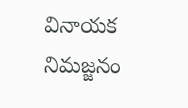వినాయక నిమజ్జనం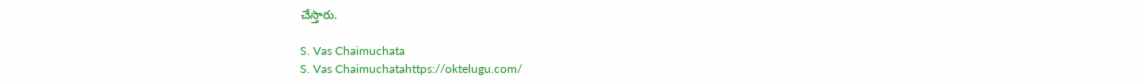చేస్తారు.

S. Vas Chaimuchata
S. Vas Chaimuchatahttps://oktelugu.com/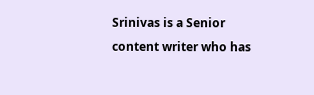Srinivas is a Senior content writer who has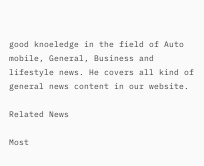good knoeledge in the field of Auto mobile, General, Business and lifestyle news. He covers all kind of general news content in our website.

Related News

Most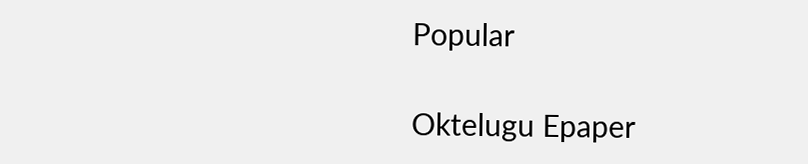Popular

Oktelugu Epaper